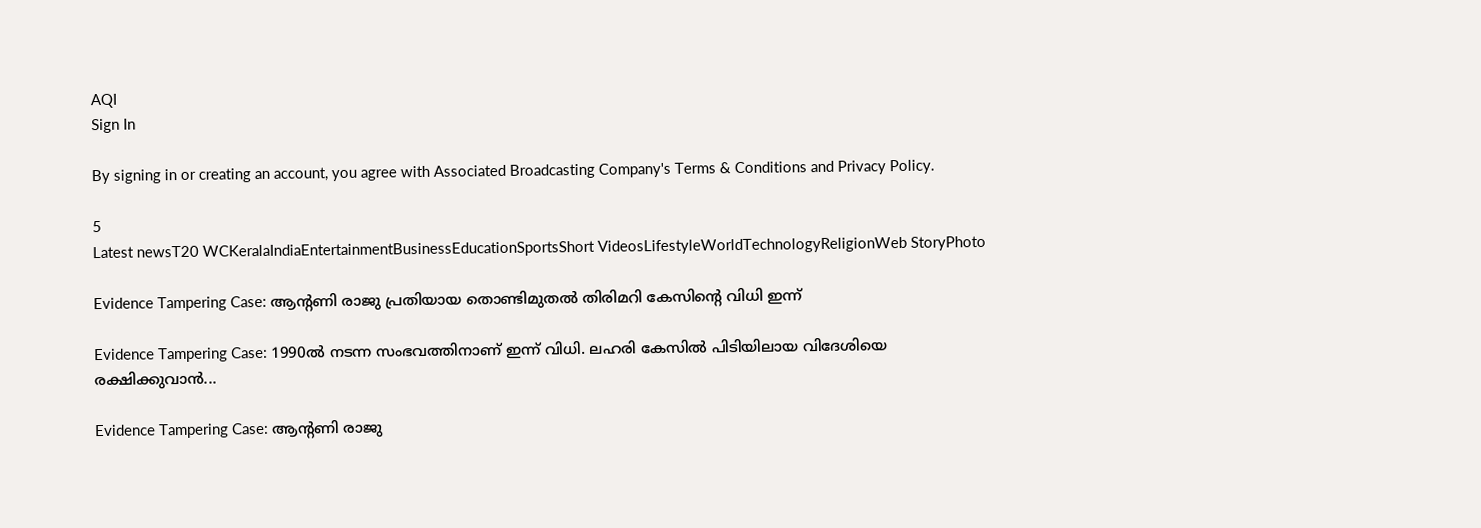AQI
Sign In

By signing in or creating an account, you agree with Associated Broadcasting Company's Terms & Conditions and Privacy Policy.

5
Latest newsT20 WCKeralaIndiaEntertainmentBusinessEducationSportsShort VideosLifestyleWorldTechnologyReligionWeb StoryPhoto

Evidence Tampering Case: ആന്‍റണി രാജു പ്രതിയായ തൊണ്ടിമുതല്‍ തിരിമറി കേസിന്റെ വിധി ഇന്ന്

Evidence Tampering Case: 1990ല്‍ നടന്ന സംഭവത്തിനാണ് ഇന്ന് വിധി. ലഹരി കേസിൽ പിടിയിലായ വിദേശിയെ രക്ഷിക്കുവാൻ...

Evidence Tampering Case: ആന്‍റണി രാജു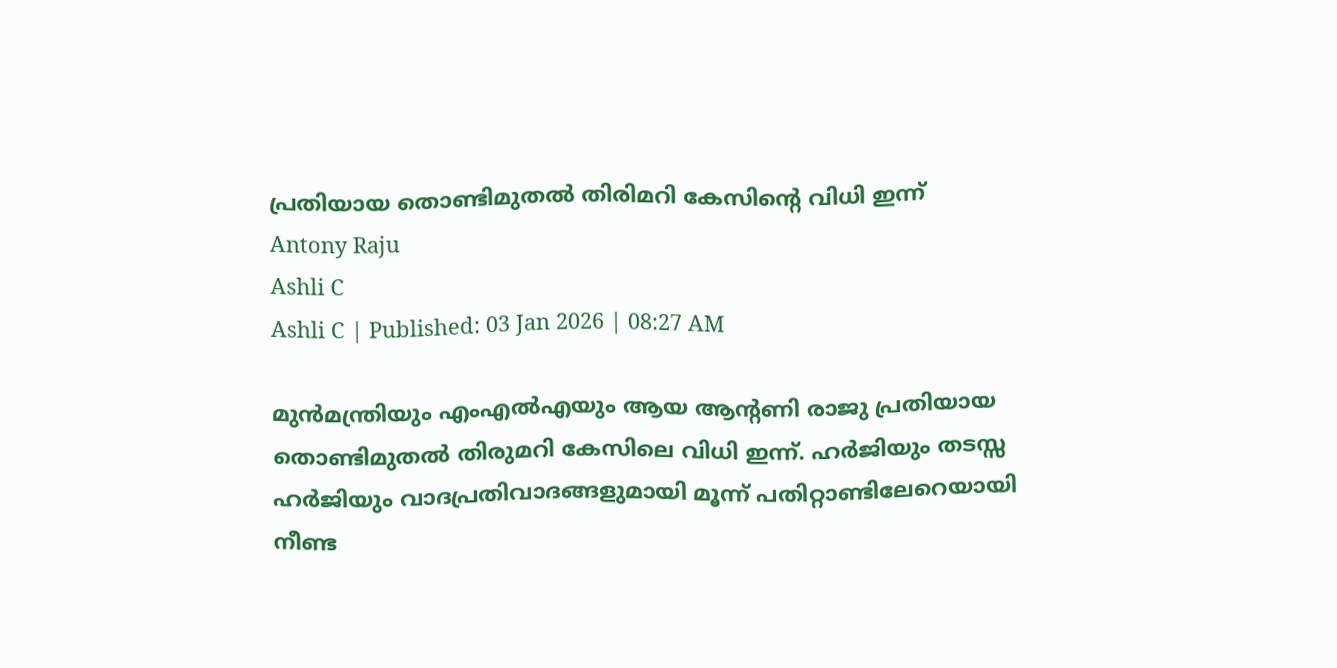പ്രതിയായ തൊണ്ടിമുതല്‍ തിരിമറി കേസിന്റെ വിധി ഇന്ന്
Antony Raju
Ashli C
Ashli C | Published: 03 Jan 2026 | 08:27 AM

മുൻമന്ത്രിയും എംഎൽഎയും ആയ ആന്റണി രാജു പ്രതിയായ തൊണ്ടിമുതൽ തിരുമറി കേസിലെ വിധി ഇന്ന്. ഹർജിയും തടസ്സ ഹർജിയും വാദപ്രതിവാദങ്ങളുമായി മൂന്ന് പതിറ്റാണ്ടിലേറെയായി നീണ്ട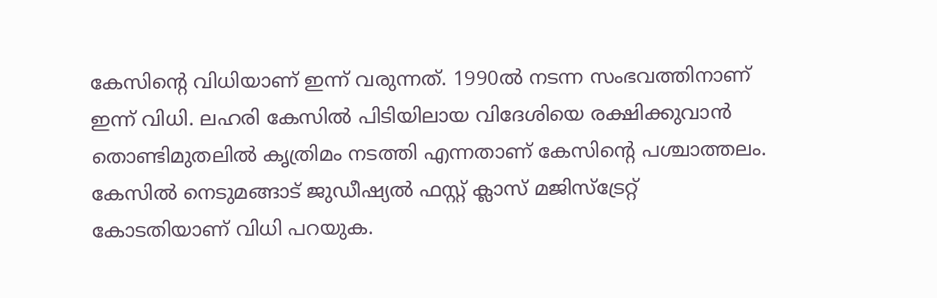കേസിന്റെ വിധിയാണ് ഇന്ന് വരുന്നത്. 1990ല്‍ നടന്ന സംഭവത്തിനാണ് ഇന്ന് വിധി. ലഹരി കേസിൽ പിടിയിലായ വിദേശിയെ രക്ഷിക്കുവാൻ തൊണ്ടിമുതലിൽ കൃത്രിമം നടത്തി എന്നതാണ് കേസിന്റെ പശ്ചാത്തലം. കേസിൽ നെടുമങ്ങാട് ജുഡീഷ്യൽ ഫസ്റ്റ് ക്ലാസ് മജിസ്ട്രേറ്റ് കോടതിയാണ് വിധി പറയുക.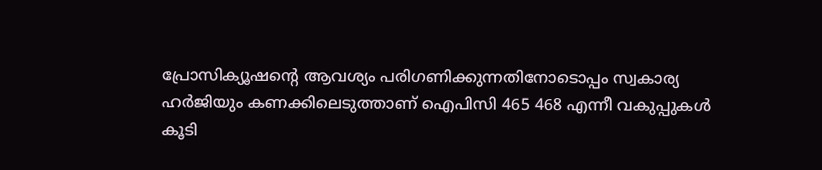പ്രോസിക്യൂഷന്റെ ആവശ്യം പരിഗണിക്കുന്നതിനോടൊപ്പം സ്വകാര്യ ഹർജിയും കണക്കിലെടുത്താണ് ഐപിസി 465 468 എന്നീ വകുപ്പുകൾ കൂടി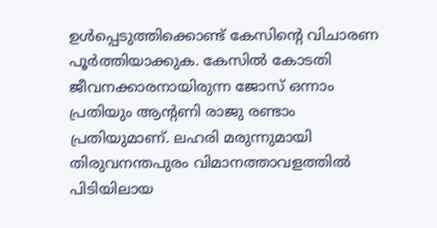ഉൾപ്പെടുത്തിക്കൊണ്ട് കേസിന്റെ വിചാരണ പൂർത്തിയാക്കുക. കേസിൽ കോടതി ജീവനക്കാരനായിരുന്ന ജോസ് ഒന്നാം പ്രതിയും ആന്റണി രാജു രണ്ടാം പ്രതിയുമാണ്. ലഹരി മരുന്നുമായി തിരുവനന്തപുരം വിമാനത്താവളത്തിൽ പിടിയിലായ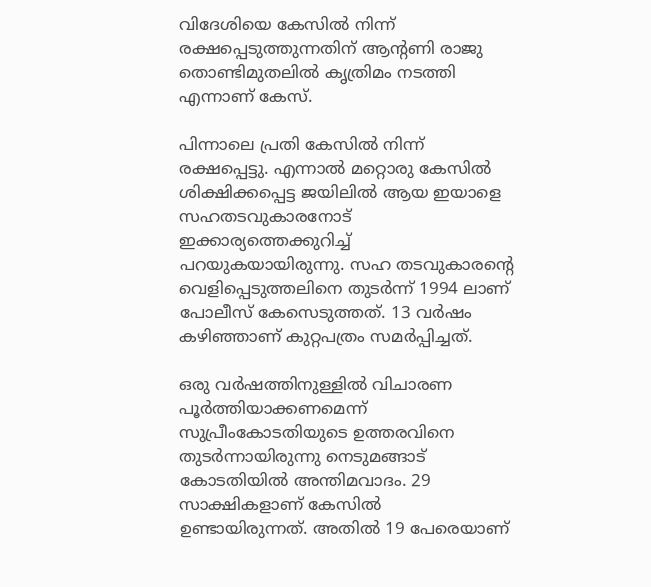വിദേശിയെ കേസിൽ നിന്ന് രക്ഷപ്പെടുത്തുന്നതിന് ആന്റണി രാജു തൊണ്ടിമുതലിൽ കൃത്രിമം നടത്തി എന്നാണ് കേസ്.

പിന്നാലെ പ്രതി കേസിൽ നിന്ന് രക്ഷപ്പെട്ടു. എന്നാൽ മറ്റൊരു കേസിൽ ശിക്ഷിക്കപ്പെട്ട ജയിലിൽ ആയ ഇയാളെ സഹതടവുകാരനോട് ഇക്കാര്യത്തെക്കുറിച്ച് പറയുകയായിരുന്നു. സഹ തടവുകാരന്റെ വെളിപ്പെടുത്തലിനെ തുടർന്ന് 1994 ലാണ് പോലീസ് കേസെടുത്തത്. 13 വർഷം കഴിഞ്ഞാണ് കുറ്റപത്രം സമർപ്പിച്ചത്.

ഒരു വർഷത്തിനുള്ളിൽ വിചാരണ പൂർത്തിയാക്കണമെന്ന് സുപ്രീംകോടതിയുടെ ഉത്തരവിനെ തുടർന്നായിരുന്നു നെടുമങ്ങാട് കോടതിയിൽ അന്തിമവാദം. 29 സാക്ഷികളാണ് കേസിൽ ഉണ്ടായിരുന്നത്. അതിൽ 19 പേരെയാണ്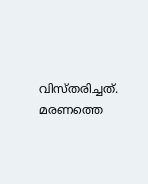വിസ്തരിച്ചത്. മരണത്തെ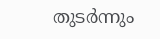തുടർന്നും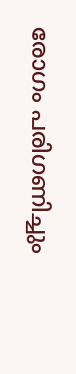രോഗം പരിഗണിച്ചും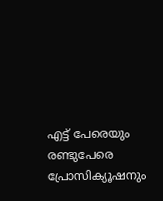എട്ട് പേരെയും രണ്ടുപേരെ പ്രോസിക്യൂഷനും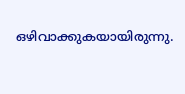ഒഴിവാക്കുകയായിരുന്നു.